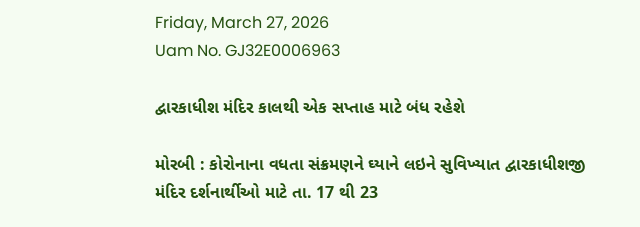Friday, March 27, 2026
Uam No. GJ32E0006963

દ્વારકાધીશ મંદિર કાલથી એક સપ્તાહ માટે બંધ રહેશે

મોરબી : કોરોનાના વધતા સંક્રમણને ઘ્યાને લઇને સુવિખ્યાત દ્વારકાધીશજી મંદિર દર્શનાર્થીઓ માટે તા. 17 થી 23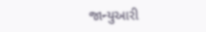જાન્યુઆરી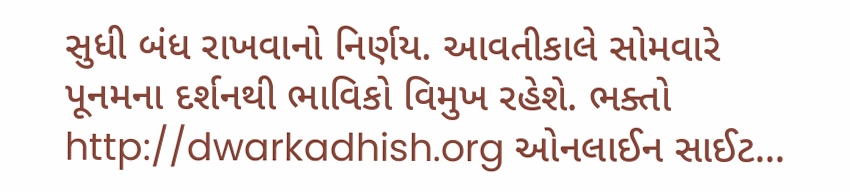સુધી બંધ રાખવાનો નિર્ણય. આવતીકાલે સોમવારે પૂનમના દર્શનથી ભાવિકો વિમુખ રહેશે. ભક્તો http://dwarkadhish.org ઓનલાઈન સાઈટ...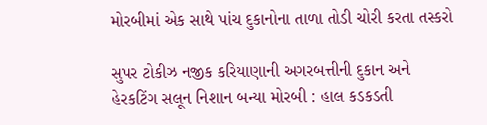મોરબીમાં એક સાથે પાંચ દુકાનોના તાળા તોડી ચોરી કરતા તસ્કરો

સુપર ટોકીઝ નજીક કરિયાણાની અગરબત્તીની દુકાન અને હેરકટિંગ સલૂન નિશાન બન્યા મોરબી : હાલ કડકડતી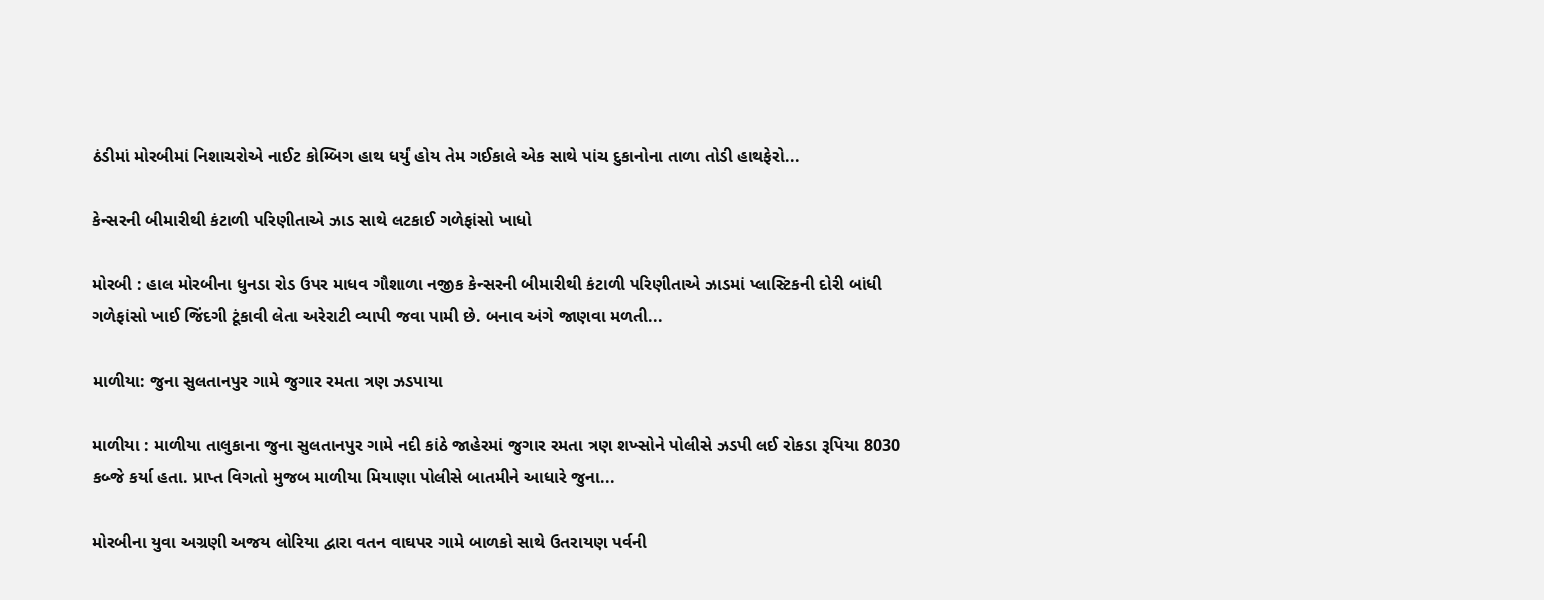ઠંડીમાં મોરબીમાં નિશાચરોએ નાઈટ કોમ્બિગ હાથ ધર્યું હોય તેમ ગઈકાલે એક સાથે પાંચ દુકાનોના તાળા તોડી હાથફેરો...

કેન્સરની બીમારીથી કંટાળી પરિણીતાએ ઝાડ સાથે લટકાઈ ગળેફાંસો ખાધો

મોરબી : હાલ મોરબીના ધુનડા રોડ ઉપર માધવ ગૌશાળા નજીક કેન્સરની બીમારીથી કંટાળી પરિણીતાએ ઝાડમાં પ્લાસ્ટિકની દોરી બાંધી ગળેફાંસો ખાઈ જિંદગી ટૂંકાવી લેતા અરેરાટી વ્યાપી જવા પામી છે. બનાવ અંગે જાણવા મળતી...

માળીયા: જુના સુલતાનપુર ગામે જુગાર રમતા ત્રણ ઝડપાયા

માળીયા : માળીયા તાલુકાના જુના સુલતાનપુર ગામે નદી કાંઠે જાહેરમાં જુગાર રમતા ત્રણ શખ્સોને પોલીસે ઝડપી લઈ રોકડા રૂપિયા 8030 કબ્જે કર્યા હતા. પ્રાપ્ત વિગતો મુજબ માળીયા મિયાણા પોલીસે બાતમીને આધારે જુના...

મોરબીના યુવા અગ્રણી અજય લોરિયા દ્વારા વતન વાઘપર ગામે બાળકો સાથે ઉતરાયણ પર્વની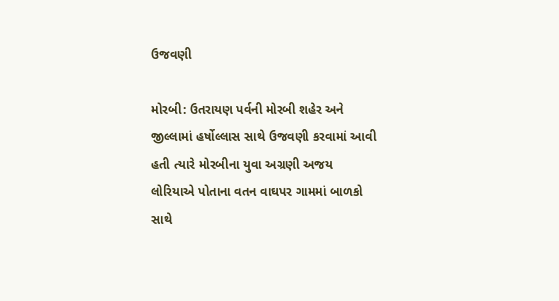ઉજવણી

મોરબી: ઉતરાયણ પર્વની મોરબી શહેર અને જીલ્લામાં હર્ષોલ્લાસ સાથે ઉજવણી કરવામાં આવી હતી ત્યારે મોરબીના યુવા અગ્રણી અજય લોરિયાએ પોતાના વતન વાઘપર ગામમાં બાળકો સાથે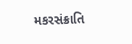મકરસંક્રાતિ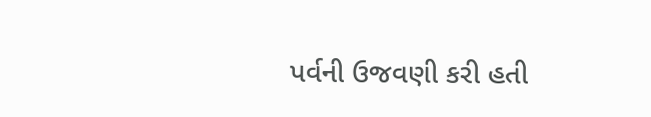પર્વની ઉજવણી કરી હતી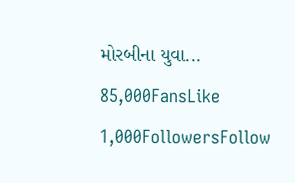મોરબીના યુવા...
85,000FansLike
1,000FollowersFollow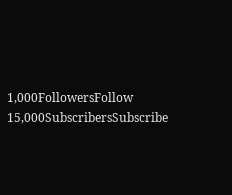1,000FollowersFollow
15,000SubscribersSubscribe